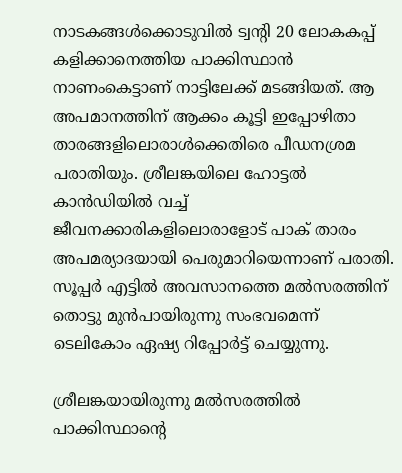നാടകങ്ങള്‍ക്കൊടുവില്‍ ട്വന്‍റി 20 ലോകകപ്പ് കളിക്കാനെത്തിയ പാക്കിസ്ഥാന്‍ നാണംകെട്ടാണ് നാട്ടിലേക്ക് മടങ്ങിയത്. ആ അപമാനത്തിന് ആക്കം കൂട്ടി ഇപ്പോഴിതാ താരങ്ങളിലൊരാള്‍ക്കെതിരെ പീഡനശ്രമ പരാതിയും. ശ്രീലങ്കയിലെ ഹോട്ടല്‍ കാന്‍ഡിയില്‍ വച്ച് ജീവനക്കാരികളിലൊരാളോട് പാക് താരം അപമര്യാദയായി പെരുമാറിയെന്നാണ് പരാതി. സൂപ്പര്‍ എട്ടില്‍ അവസാനത്തെ മല്‍സരത്തിന് തൊട്ടു മുന്‍പായിരുന്നു സംഭവമെന്ന് ടെലികോം ഏഷ്യ റിപ്പോര്‍ട്ട് ചെയ്യുന്നു.

ശ്രീലങ്കയായിരുന്നു മല്‍സരത്തില്‍ പാക്കിസ്ഥാന്‍റെ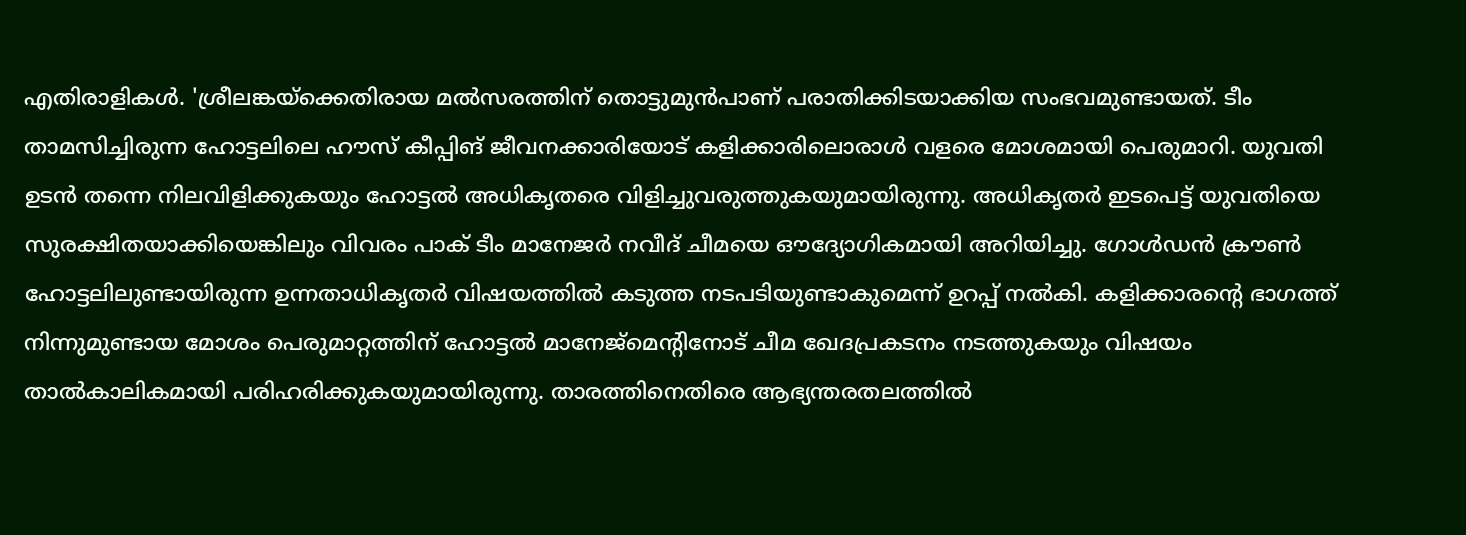എതിരാളികള്‍. 'ശ്രീലങ്കയ്ക്കെതിരായ മല്‍സരത്തിന് തൊട്ടുമുന്‍പാണ് പരാതിക്കിടയാക്കിയ സംഭവമുണ്ടായത്. ടീം താമസിച്ചിരുന്ന ഹോട്ടലിലെ ഹൗസ് കീപ്പിങ് ജീവനക്കാരിയോട് കളിക്കാരിലൊരാള്‍ വളരെ മോശമായി പെരുമാറി. യുവതി ഉടന്‍ തന്നെ നിലവിളിക്കുകയും ഹോട്ടല്‍ അധികൃതരെ വിളിച്ചുവരുത്തുകയുമായിരുന്നു. അധികൃതര്‍ ഇടപെട്ട് യുവതിയെ സുരക്ഷിതയാക്കിയെങ്കിലും വിവരം പാക് ടീം മാനേജര്‍ നവീദ് ചീമയെ ഔദ്യോഗികമായി അറിയിച്ചു. ഗോള്‍ഡന്‍ ക്രൗണ്‍ ഹോട്ടലിലുണ്ടായിരുന്ന ഉന്നതാധികൃതര്‍ വിഷയത്തില്‍ കടുത്ത നടപടിയുണ്ടാകുമെന്ന് ഉറപ്പ് നല്‍കി. കളിക്കാരന്‍റെ ഭാഗത്ത് നിന്നുമുണ്ടായ മോശം പെരുമാറ്റത്തിന് ഹോട്ടല്‍ മാനേജ്മെന്‍റിനോട് ചീമ ഖേദപ്രകടനം നടത്തുകയും വിഷയം താല്‍കാലികമായി പരിഹരിക്കുകയുമായിരുന്നു. താരത്തിനെതിരെ ആഭ്യന്തരതലത്തില്‍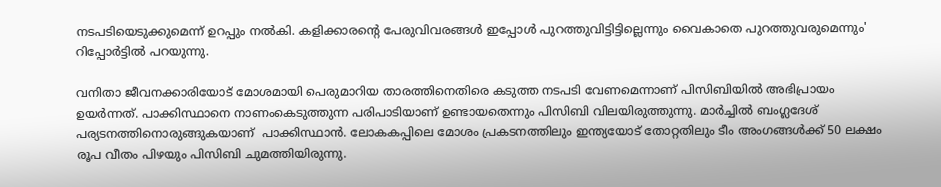നടപടിയെടുക്കുമെന്ന് ഉറപ്പും നല്‍കി. കളിക്കാരന്‍റെ പേരുവിവരങ്ങള്‍ ഇപ്പോള്‍ പുറത്തുവിട്ടിട്ടില്ലെന്നും വൈകാതെ പുറത്തുവരുമെന്നും' റിപ്പോര്‍ട്ടില്‍ പറയുന്നു.

വനിതാ ജീവനക്കാരിയോട് മോശമായി പെരുമാറിയ താരത്തിനെതിരെ കടുത്ത നടപടി വേണമെന്നാണ് പിസിബിയില്‍ അഭിപ്രായം ഉയര്‍ന്നത്. പാക്കിസ്ഥാനെ നാണംകെടുത്തുന്ന പരിപാടിയാണ് ഉണ്ടായതെന്നും പിസിബി വിലയിരുത്തുന്നു. മാര്‍ച്ചില്‍ ബംഗ്ലദേശ് പര്യടനത്തിനൊരുങ്ങുകയാണ്  പാക്കിസ്ഥാന്‍. ലോകകപ്പിലെ മോശം പ്രകടനത്തിലും ഇന്ത്യയോട് തോറ്റതിലും ടീം അംഗങ്ങള്‍ക്ക് 50 ലക്ഷം രൂപ വീതം പിഴയും പിസിബി ചുമത്തിയിരുന്നു.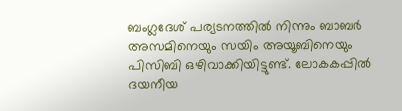ബംഗ്ലദേശ് പര്യടനത്തില്‍ നിന്നും ബാബര്‍ അസമിനെയും സയിം അയൂബിനെയും പിസിബി ഒഴിവാക്കിയിട്ടുണ്ട്. ലോകകപ്പില്‍ ദയനീയ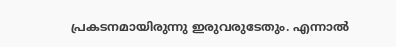പ്രകടനമായിരുന്നു ഇരുവരുടേതും. എന്നാല്‍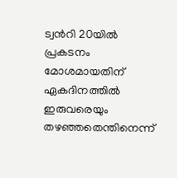ട്വന്‍റി 20യില്‍ പ്രകടനം മോശമായതിന്  ഏകദിനത്തില്‍ ഇരുവരെയും തഴഞ്ഞതെന്തിനെന്ന്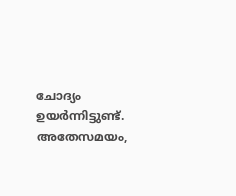ചോദ്യം ഉയര്‍ന്നിട്ടുണ്ട്. അതേസമയം,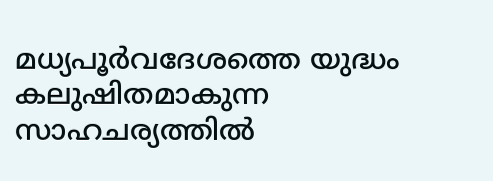മധ്യപൂര്‍വദേശത്തെ യുദ്ധം കലുഷിതമാകുന്ന സാഹചര്യത്തില്‍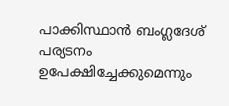പാക്കിസ്ഥാന്‍ ബംഗ്ലദേശ് പര്യടനം ഉപേക്ഷിച്ചേക്കുമെന്നും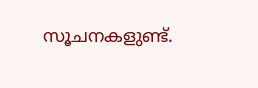സൂചനകളുണ്ട്.